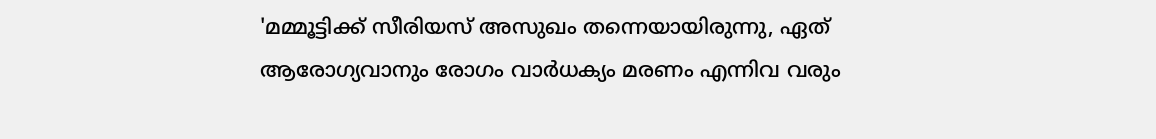'മമ്മൂട്ടിക്ക് സീരിയസ് അസുഖം തന്നെയായിരുന്നു, ഏത് ആരോഗ്യവാനും രോഗം വാർധക്യം മരണം എന്നിവ വരും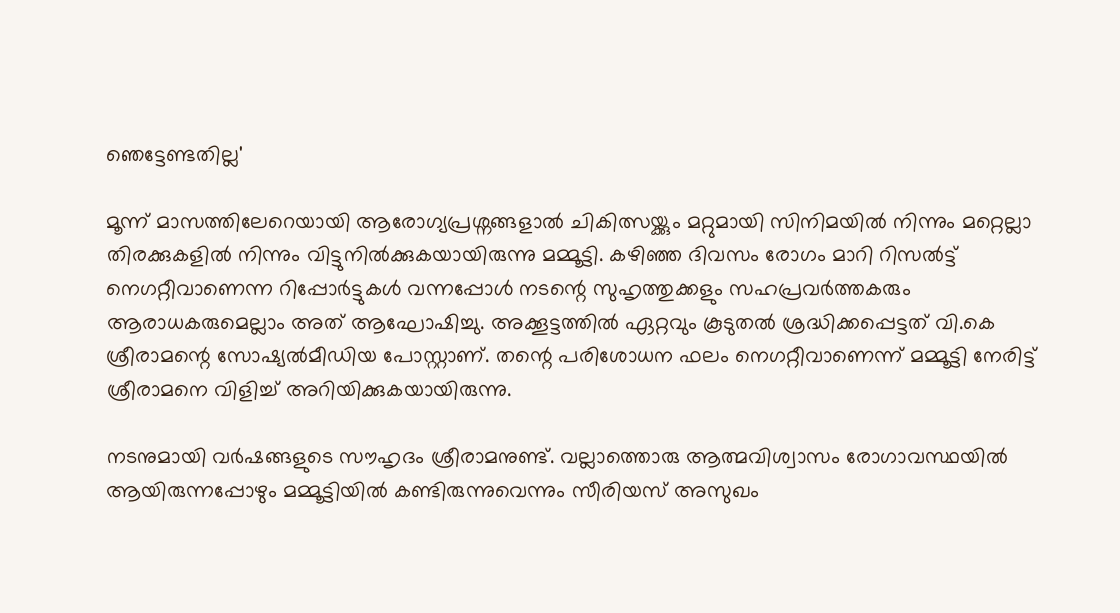ഞെട്ടേണ്ടതില്ല'

മൂന്ന് മാസത്തിലേറെയായി ആരോഗ്യപ്രശ്നങ്ങളാൽ ചികിത്സയ്ക്കും മറ്റുമായി സിനിമയിൽ നിന്നും മറ്റെല്ലാ തിരക്കുകളിൽ നിന്നും വിട്ടുനിൽക്കുകയായിരുന്നു മമ്മൂട്ടി. കഴിഞ്ഞ ദിവസം രോഗം മാറി റിസൽട്ട് നെഗറ്റീവാണെന്ന റിപ്പോർട്ടുകൾ വന്നപ്പോൾ നടന്റെ സുഹൃത്തുക്കളും സഹപ്രവർത്തകരും ആരാധകരുമെല്ലാം അത് ആഘോഷിച്ചു. അക്കൂട്ടത്തിൽ ഏറ്റവും കൂടുതൽ ശ്രദ്ധിക്കപ്പെട്ടത് വി.കെ ശ്രീരാമന്റെ സോഷ്യൽമീഡിയ പോസ്റ്റാണ്. തന്റെ പരിശോധന ഫലം നെഗറ്റീവാണെന്ന് മമ്മൂട്ടി നേരിട്ട് ശ്രീരാമനെ വിളിച്ച് അറിയിക്കുകയായിരുന്നു.

നടനുമായി വർഷങ്ങളുടെ സൗഹൃദം ശ്രീരാമനുണ്ട്. വല്ലാത്തൊരു ആത്മവിശ്വാസം രോഗാവസ്ഥയിൽ ആയിരുന്നപ്പോഴും മമ്മൂട്ടിയിൽ കണ്ടിരുന്നുവെന്നും സീരിയസ് അസുഖം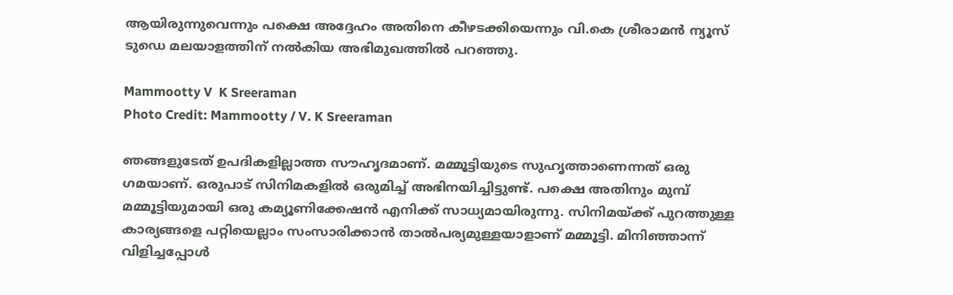ആയിരുന്നുവെന്നും പക്ഷെ അദ്ദേഹം അതിനെ കീഴടക്കിയെന്നും വി.കെ ശ്രീരാമൻ ന്യൂസ് ടു‍ഡെ മലയാളത്തിന് നൽകിയ അഭിമുഖത്തിൽ പറഞ്ഞു.

Mammootty V  K Sreeraman
Photo Credit: Mammootty / V. K Sreeraman

ഞങ്ങളുടേത് ഉപദികളില്ലാത്ത സൗഹൃദമാണ്. മമ്മൂട്ടിയുടെ സുഹൃത്താണെന്നത് ഒരു ഗമയാണ്. ഒരുപാട് സിനിമകളിൽ ഒരുമിച്ച് അഭിനയിച്ചിട്ടുണ്ട്. പക്ഷെ അതിനും മുമ്പ് മമ്മൂട്ടിയുമായി ഒരു കമ്യൂണിക്കേഷൻ എനിക്ക് സാധ്യമായിരുന്നു. സിനിമയ്ക്ക് പുറത്തുള്ള കാര്യങ്ങളെ പറ്റിയെല്ലാം സംസാരിക്കാൻ താൽപര്യമുള്ളയാളാണ് മമ്മൂട്ടി. മിനിഞ്ഞാന്ന് വിളിച്ചപ്പോൾ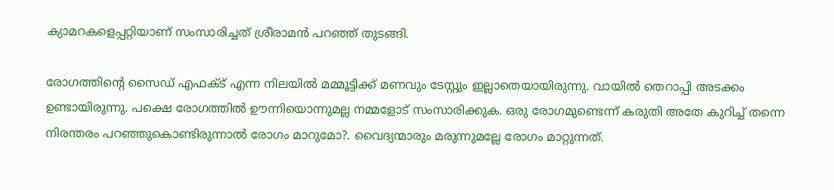ക്യാമറകളെപ്പറ്റിയാണ് സംസാരിച്ചത് ശ്രീരാമൻ പറഞ്ഞ് തുടങ്ങി.

രോഗത്തിന്റെ സൈഡ് എഫക്ട് എന്ന നിലയിൽ മമ്മൂട്ടിക്ക് മണവും ടേസ്റ്റും ഇല്ലാതെയായിരുന്നു. വായിൽ തെറാപ്പി അടക്കം ഉണ്ടായിരുന്നു. പക്ഷെ രോഗത്തിൽ ഊന്നിയൊന്നുമല്ല നമ്മളോട് സംസാരിക്കുക. ഒരു രോഗമുണ്ടെന്ന് കരുതി അതേ കുറിച്ച് തന്നെ നിരന്തരം പറഞ്ഞുകൊണ്ടിരുന്നാൽ രോഗം മാറുമോ?. വൈദ്യന്മാരും മരുന്നുമല്ലേ രോഗം മാറ്റുന്നത്.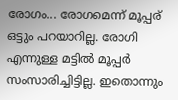രോഗം... രോഗമെന്ന് മൂപ്പര് ഒട്ടും പറയാറില്ല. രോഗി എന്നുള്ള മട്ടിൽ മൂപ്പർ സംസാരിച്ചിട്ടില്ല. ഇതൊന്നും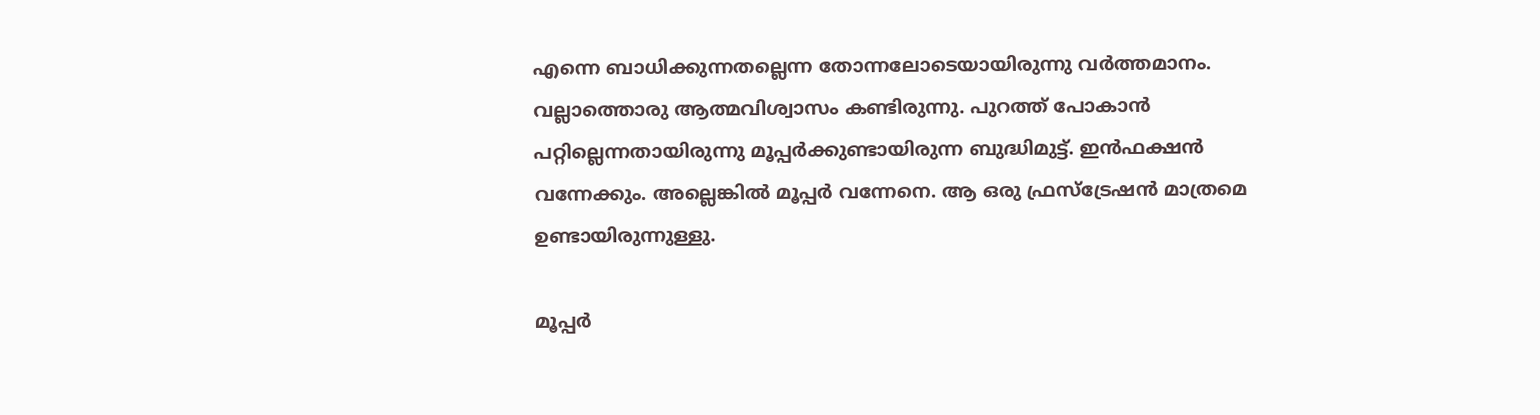എന്നെ ബാധിക്കുന്നതല്ലെന്ന തോന്നലോടെയായിരുന്നു വർത്തമാനം. വല്ലാത്തൊരു ആത്മവിശ്വാസം കണ്ടിരുന്നു. പുറത്ത് പോകാൻ പറ്റില്ലെന്നതായിരുന്നു മൂപ്പർക്കുണ്ടായിരുന്ന ബുദ്ധിമുട്ട്. ഇൻഫക്ഷൻ വന്നേക്കും. അല്ലെങ്കിൽ മൂപ്പർ വന്നേനെ. ആ ഒരു ഫ്രസ്ട്രേഷൻ മാത്രമെ ഉണ്ടായിരുന്നുള്ളു.

മൂപ്പർ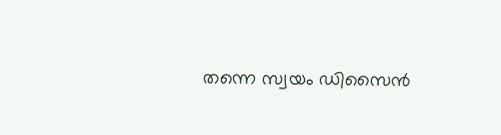തന്നെ സ്വയം ഡിസൈൻ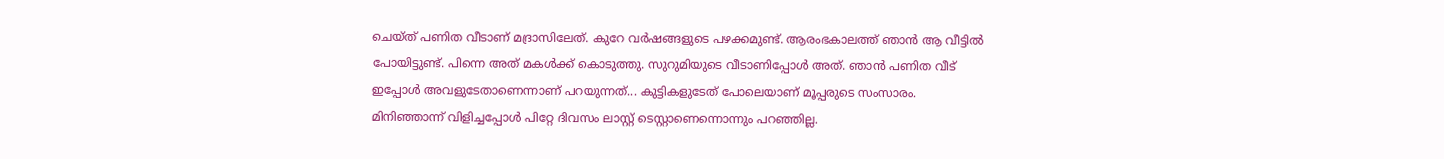ചെയ്ത് പണിത വീടാണ് മദ്രാസിലേത്. കുറേ വർഷങ്ങളുടെ പഴക്കമുണ്ട്. ആരംഭകാലത്ത് ഞാൻ ആ വീട്ടിൽ പോയിട്ടുണ്ട്. പിന്നെ അത് മകൾക്ക് കൊടുത്തു. സുറുമിയുടെ വീടാണിപ്പോൾ അത്. ഞാൻ പണിത വീട് ഇപ്പോൾ അവളുടേതാണെന്നാണ് പറയുന്നത്... കുട്ടികളുടേത് പോലെയാണ് മൂപ്പരുടെ സംസാരം. മിനിഞ്ഞാന്ന് വിളിച്ചപ്പോൾ പിറ്റേ ദിവസം ലാസ്റ്റ് ടെസ്റ്റാണെന്നൊന്നും പറഞ്ഞില്ല.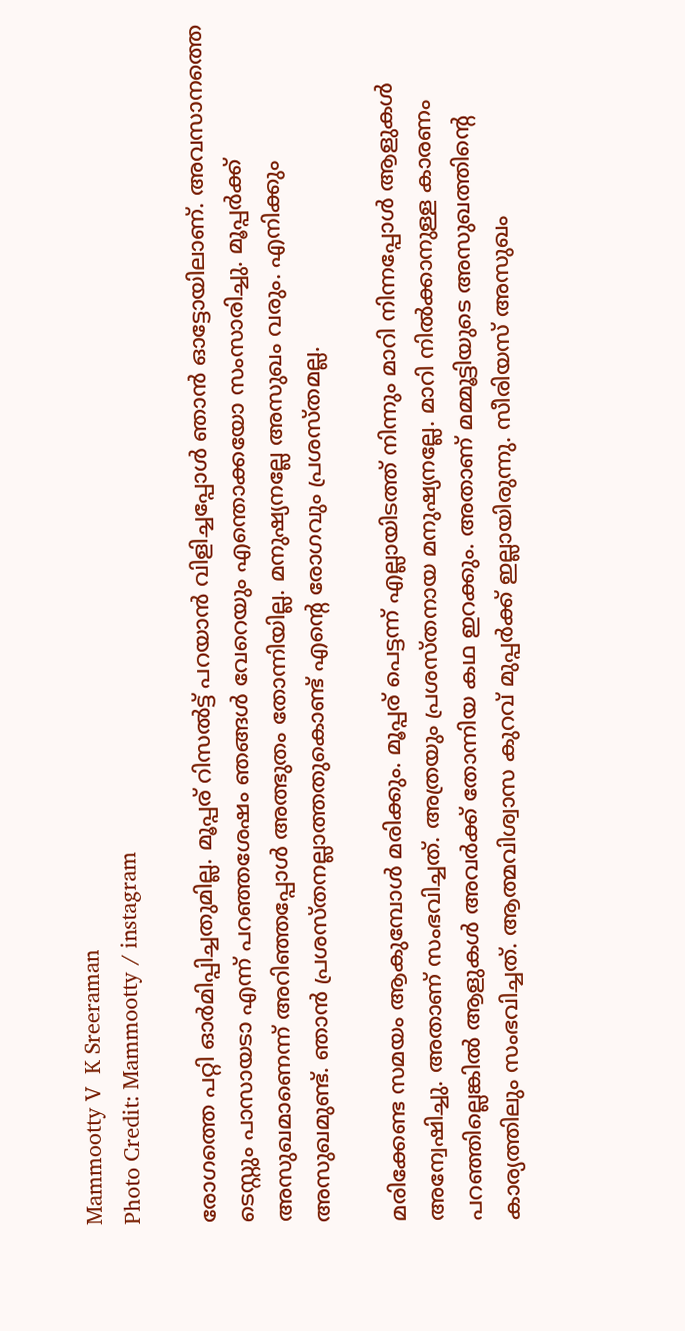Mammootty V  K Sreeraman
Photo Credit: Mammootty / instagram

രോഗത്തെ പറ്റി ഓർമിപ്പിച്ചതുമില്ല. മൂപ്പര് റിസൽട്ട് പറയാൻ വിളിച്ചപ്പോൾ ‍ഞാൻ ഓട്ടോയിലാണ്. അവസാനത്തെ ടെസ്റ്റും പാസായടാ എന്ന് പറഞ്ഞശേഷം ഞങ്ങൾ വേറെയും എന്തൊക്കയോ സംസാരിച്ചു. മൂപ്പർക്ക് അസുഖമാണെന്ന് അറിഞ്ഞപ്പോൾ അത്ഭുതം തോന്നിയില്ല. മനുഷ്യനല്ലേ അസുഖം വരും. എനിക്കും അസുഖമുണ്ട്. ഞാൻ പ്രശസ്തനല്ലാത്തതുകൊണ്ട് എന്റെ രോഗവും പ്രശസ്തമല്ല.

മരിക്കേണ്ട സമയം ആകുമ്പോൾ മരിക്കും. മൂപ്പര് പെട്ടന്ന് എല്ലായിടത്ത് നിന്നും മാറി നിന്നപ്പോൾ ആളുകൾ അന്വേഷിച്ചു. അതാണ് സംഭവിച്ചത്. അത്രയും പ്രശസ്തനായ മനുഷ്യനല്ലേ. മാറി നിൽക്കാനുള്ള കാരണം പറ‍ഞ്ഞില്ലെങ്കിൽ ആളുകൾ അവർക്ക് തോന്നിയ കഥ ഇറക്കും. അതാണ് മമ്മൂട്ടിയുടെ അസുഖത്തിന്റെ കാര്യത്തിലും സംഭവിച്ചത്. ആത്മവിശ്വാസ കുറവ് മുപ്പർക്ക് ഇല്ലായിരുന്നു. സീരിയസ് അസുഖം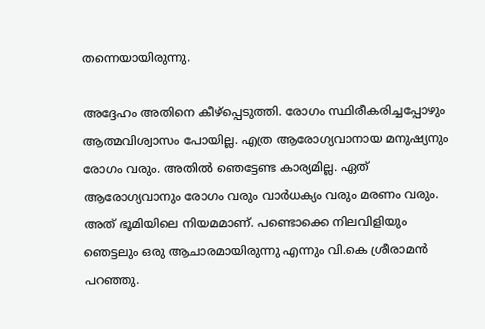തന്നെയായിരുന്നു.

അദ്ദേഹം അതിനെ കീഴ്പ്പെടുത്തി. രോഗം സ്ഥിരീകരിച്ചപ്പോഴും ആത്മവിശ്വാസം പോയില്ല. എത്ര ആരോഗ്യവാനായ മനുഷ്യനും രോഗം വരും. അതിൽ ഞെട്ടേണ്ട കാര്യമില്ല. ഏത് ആരോഗ്യവാനും രോഗം വരും വാർധക്യം വരും മരണം വരും. അത് ഭൂമിയിലെ നിയമമാണ്. പണ്ടൊക്കെ നിലവിളിയും ഞെട്ടലും ഒരു ആചാരമായിരുന്നു എന്നും വി.കെ ശ്രീരാമൻ പറഞ്ഞു.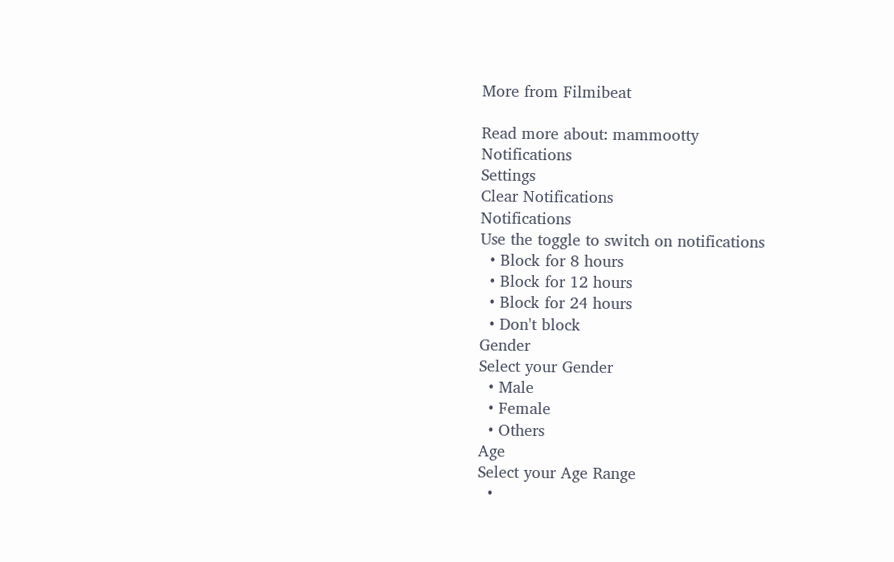More from Filmibeat

Read more about: mammootty
Notifications
Settings
Clear Notifications
Notifications
Use the toggle to switch on notifications
  • Block for 8 hours
  • Block for 12 hours
  • Block for 24 hours
  • Don't block
Gender
Select your Gender
  • Male
  • Female
  • Others
Age
Select your Age Range
  •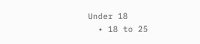Under 18
  • 18 to 25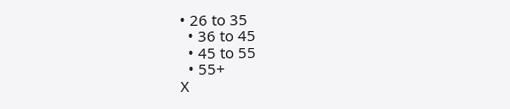• 26 to 35
  • 36 to 45
  • 45 to 55
  • 55+
X